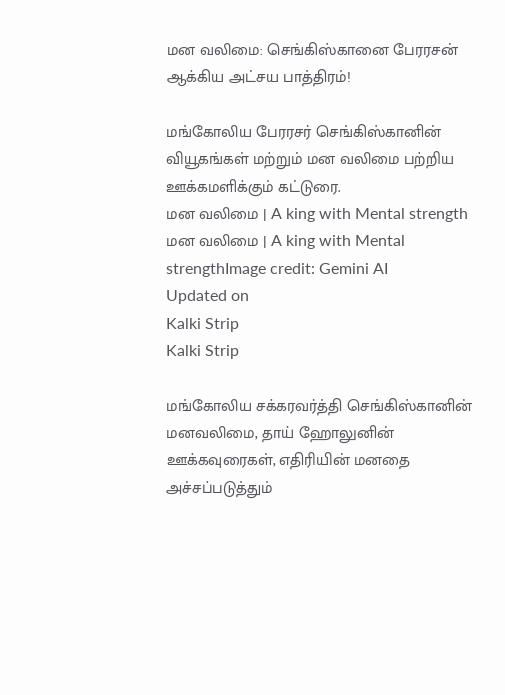மன வலிமை: செங்கிஸ்கானை பேரரசன் ஆக்கிய அட்சய பாத்திரம்!

மங்கோலிய பேரரசர் செங்கிஸ்கானின் வியூகங்கள் மற்றும் மன வலிமை பற்றிய ஊக்கமளிக்கும் கட்டுரை.
மன வலிமை | A king with Mental strength
மன வலிமை | A king with Mental strengthImage credit: Gemini AI
Updated on
Kalki Strip
Kalki Strip

மங்கோலிய சக்கரவர்த்தி செங்கிஸ்கானின் மனவலிமை, தாய் ஹோலுனின் ஊக்கவுரைகள், எதிரியின் மனதை அச்சப்படுத்தும்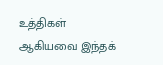உத்திகள் ஆகியவை இந்தக்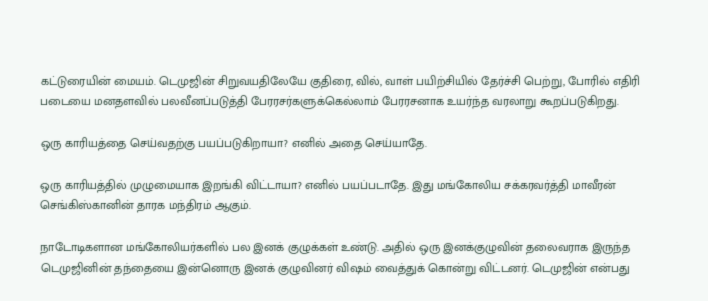கட்டுரையின் மையம். டெமுஜின் சிறுவயதிலேயே குதிரை, வில், வாள் பயிற்சியில் தேர்ச்சி பெற்று, போரில் எதிரி படையை மனதளவில் பலவீனப்படுத்தி பேரரசர்களுக்கெல்லாம் பேரரசனாக உயர்ந்த வரலாறு கூறப்படுகிறது.

ஒரு காரியத்தை செய்வதற்கு பயப்படுகிறாயா? எனில் அதை செய்யாதே.

ஒரு காரியத்தில் முழுமையாக இறங்கி விட்டாயா? எனில் பயப்படாதே. இது மங்கோலிய சக்கரவர்த்தி மாவீரன் செங்கிஸ்கானின் தாரக மந்திரம் ஆகும்.

நாடோடிகளான மங்கோலியர்களில் பல இனக் குழுக்கள் உண்டு. அதில் ஒரு இனக்குழுவின் தலைவராக இருந்த டெமுஜினின் தந்தையை இன்னொரு இனக் குழுவினர் விஷம் வைத்துக் கொன்று விட்டனர். டெமுஜின் என்பது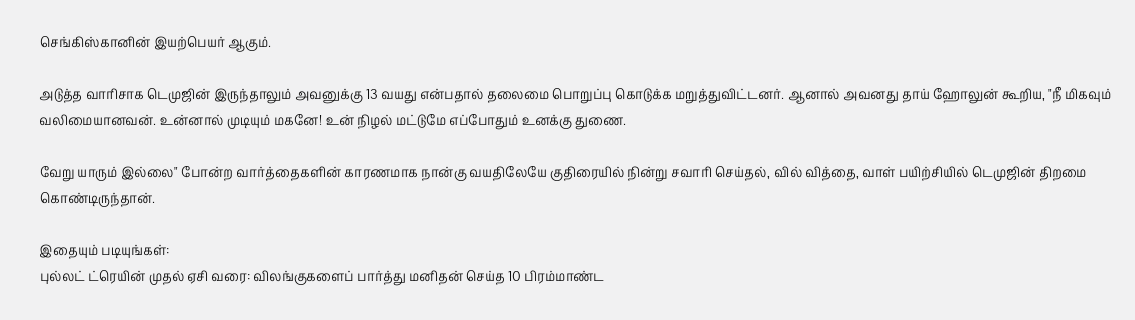செங்கிஸ்கானின் இயற்பெயர் ஆகும்.

அடுத்த வாரிசாக டெமுஜின் இருந்தாலும் அவனுக்கு 13 வயது என்பதால் தலைமை பொறுப்பு கொடுக்க மறுத்துவிட்டனர். ஆனால் அவனது தாய் ஹோலுன் கூறிய, "நீ மிகவும் வலிமையானவன். உன்னால் முடியும் மகனே! உன் நிழல் மட்டுமே எப்போதும் உனக்கு துணை.

வேறு யாரும் இல்லை" போன்ற வார்த்தைகளின் காரணமாக நான்கு வயதிலேயே குதிரையில் நின்று சவாரி செய்தல், வில் வித்தை, வாள் பயிற்சியில் டெமுஜின் திறமை கொண்டிருந்தான்.

இதையும் படியுங்கள்:
புல்லட் ட்ரெயின் முதல் ஏசி வரை: விலங்குகளைப் பார்த்து மனிதன் செய்த 10 பிரம்மாண்ட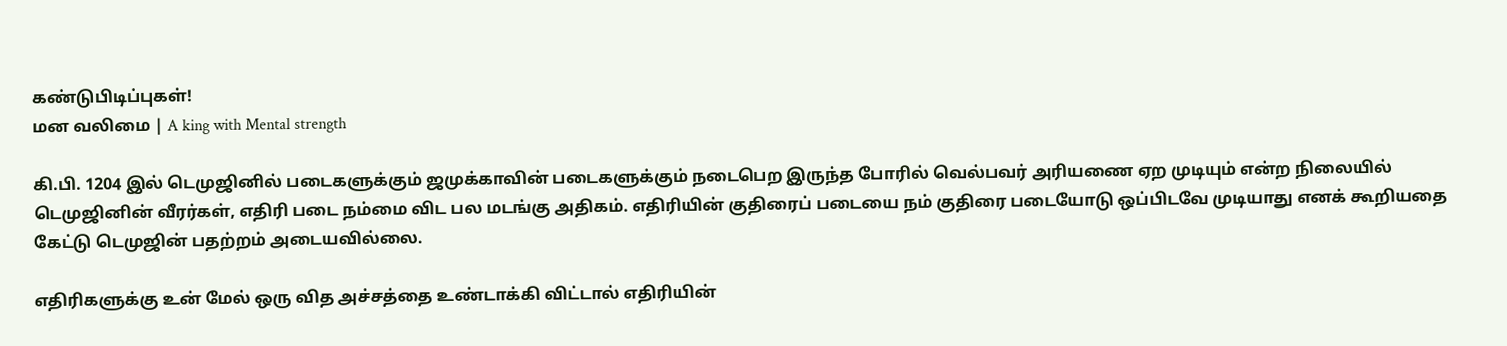கண்டுபிடிப்புகள்!
மன வலிமை | A king with Mental strength

கி.பி. 1204 இல் டெமுஜினில் படைகளுக்கும் ஜமுக்காவின் படைகளுக்கும் நடைபெற இருந்த போரில் வெல்பவர் அரியணை ஏற முடியும் என்ற நிலையில் டெமுஜினின் வீரர்கள், எதிரி படை நம்மை விட பல மடங்கு அதிகம். எதிரியின் குதிரைப் படையை நம் குதிரை படையோடு ஒப்பிடவே முடியாது எனக் கூறியதை கேட்டு டெமுஜின் பதற்றம் அடையவில்லை.

எதிரிகளுக்கு உன் மேல் ஒரு வித அச்சத்தை உண்டாக்கி விட்டால் எதிரியின்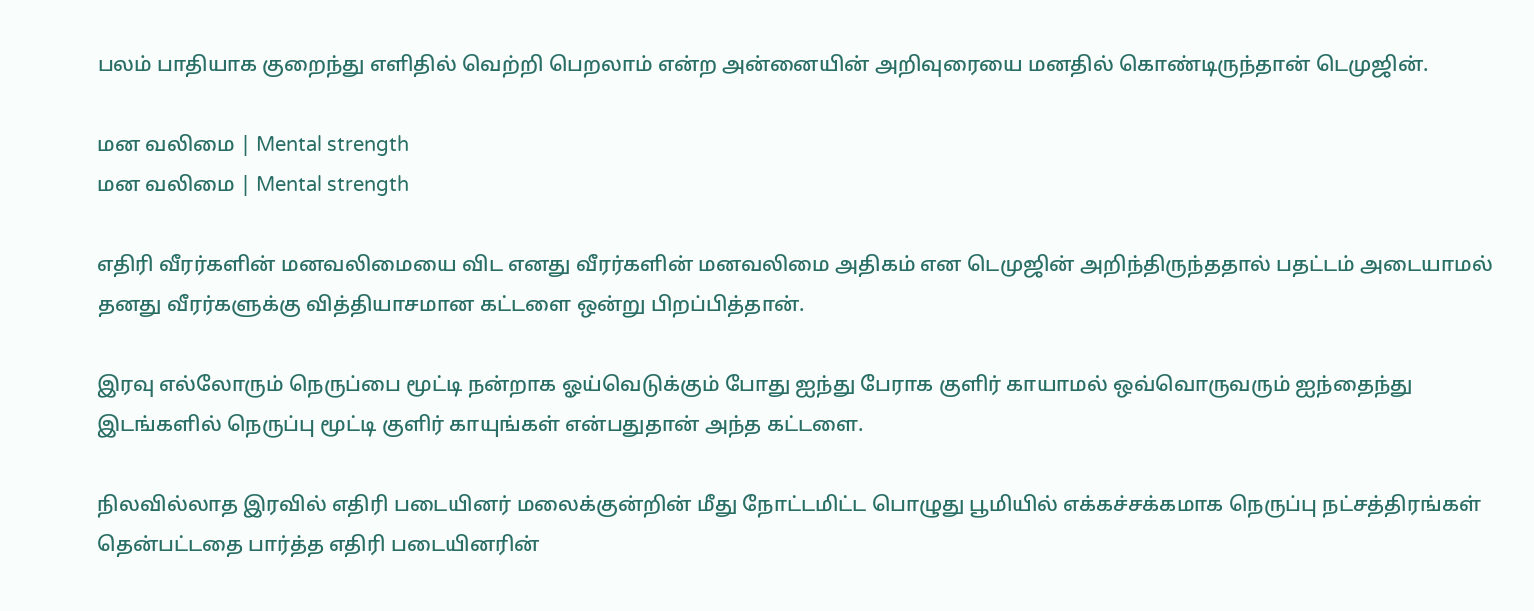பலம் பாதியாக குறைந்து எளிதில் வெற்றி பெறலாம் என்ற அன்னையின் அறிவுரையை மனதில் கொண்டிருந்தான் டெமுஜின்.

மன வலிமை | Mental strength
மன வலிமை | Mental strength

எதிரி வீரர்களின் மனவலிமையை விட எனது வீரர்களின் மனவலிமை அதிகம் என டெமுஜின் அறிந்திருந்ததால் பதட்டம் அடையாமல் தனது வீரர்களுக்கு வித்தியாசமான கட்டளை ஒன்று பிறப்பித்தான்.

இரவு எல்லோரும் நெருப்பை மூட்டி நன்றாக ஓய்வெடுக்கும் போது ஐந்து பேராக குளிர் காயாமல் ஒவ்வொருவரும் ஐந்தைந்து இடங்களில் நெருப்பு மூட்டி குளிர் காயுங்கள் என்பதுதான் அந்த கட்டளை.

நிலவில்லாத இரவில் எதிரி படையினர் மலைக்குன்றின் மீது நோட்டமிட்ட பொழுது பூமியில் எக்கச்சக்கமாக நெருப்பு நட்சத்திரங்கள் தென்பட்டதை பார்த்த எதிரி படையினரின்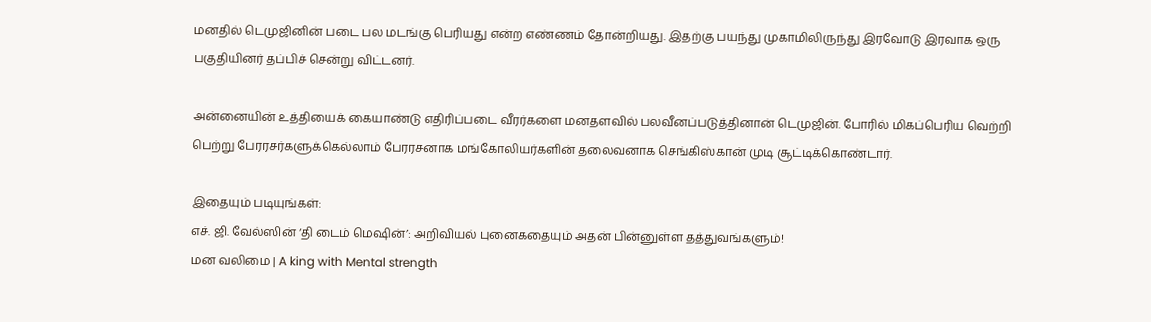மனதில் டெமுஜினின் படை பல மடங்கு பெரியது என்ற எண்ணம் தோன்றியது. இதற்கு பயந்து முகாமிலிருந்து இரவோடு இரவாக ஒரு பகுதியினர் தப்பிச் சென்று விட்டனர்.

அன்னையின் உத்தியைக் கையாண்டு எதிரிப்படை வீரர்களை மனதளவில் பலவீனப்படுத்தினான் டெமுஜின். போரில் மிகப்பெரிய வெற்றி பெற்று பேரரசர்களுக்கெல்லாம் பேரரசனாக மங்கோலியர்களின் தலைவனாக செங்கிஸ்கான் முடி சூட்டிக்கொண்டார்.

இதையும் படியுங்கள்:
எச். ஜி. வேல்ஸின் ‘தி டைம் மெஷின்’: அறிவியல் புனைகதையும் அதன் பின்னுள்ள தத்துவங்களும்!
மன வலிமை | A king with Mental strength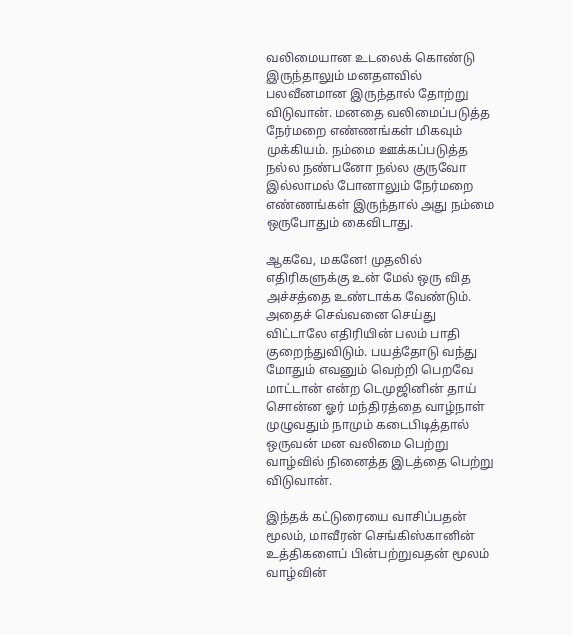வலிமையான உடலைக் கொண்டு இருந்தாலும் மனதளவில் பலவீனமான இருந்தால் தோற்று விடுவான். மனதை வலிமைப்படுத்த நேர்மறை எண்ணங்கள் மிகவும் முக்கியம். நம்மை ஊக்கப்படுத்த நல்ல நண்பனோ நல்ல குருவோ இல்லாமல் போனாலும் நேர்மறை எண்ணங்கள் இருந்தால் அது நம்மை ஒருபோதும் கைவிடாது.

ஆகவே, மகனே! முதலில் எதிரிகளுக்கு உன் மேல் ஒரு வித அச்சத்தை உண்டாக்க வேண்டும். அதைச் செவ்வனை செய்து விட்டாலே எதிரியின் பலம் பாதி குறைந்துவிடும். பயத்தோடு வந்து மோதும் எவனும் வெற்றி பெறவே மாட்டான் என்ற டெமுஜினின் தாய் சொன்ன ஓர் மந்திரத்தை வாழ்நாள் முழுவதும் நாமும் கடைபிடித்தால் ஒருவன் மன வலிமை பெற்று வாழ்வில் நினைத்த இடத்தை பெற்று விடுவான்.

இந்தக் கட்டுரையை வாசிப்பதன் மூலம், மாவீரன் செங்கிஸ்கானின் உத்திகளைப் பின்பற்றுவதன் மூலம் வாழ்வின்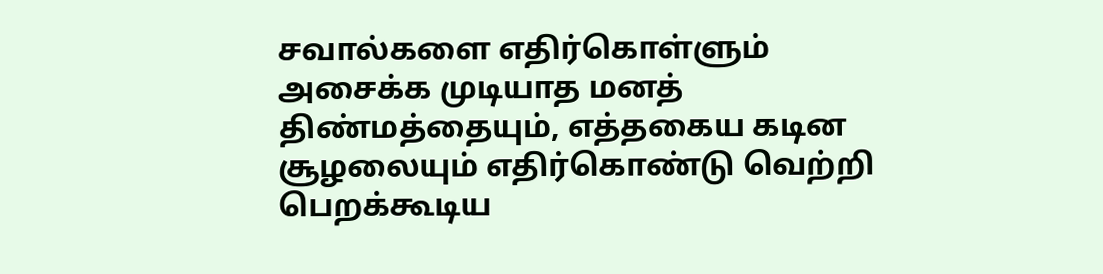சவால்களை எதிர்கொள்ளும் அசைக்க முடியாத மனத் திண்மத்தையும், எத்தகைய கடின சூழலையும் எதிர்கொண்டு வெற்றி பெறக்கூடிய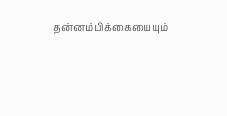தன்னம்பிக்கையையும்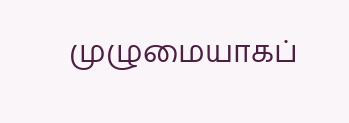முழுமையாகப்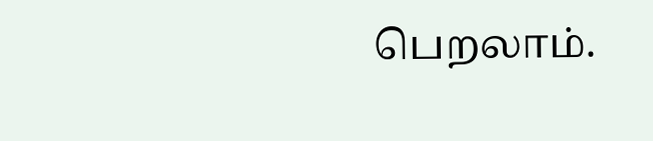பெறலாம்.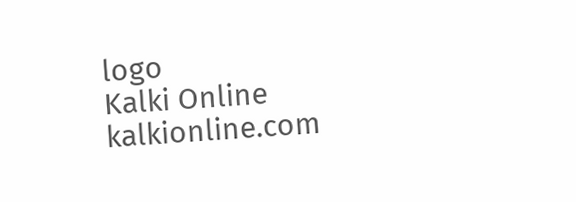logo
Kalki Online
kalkionline.com